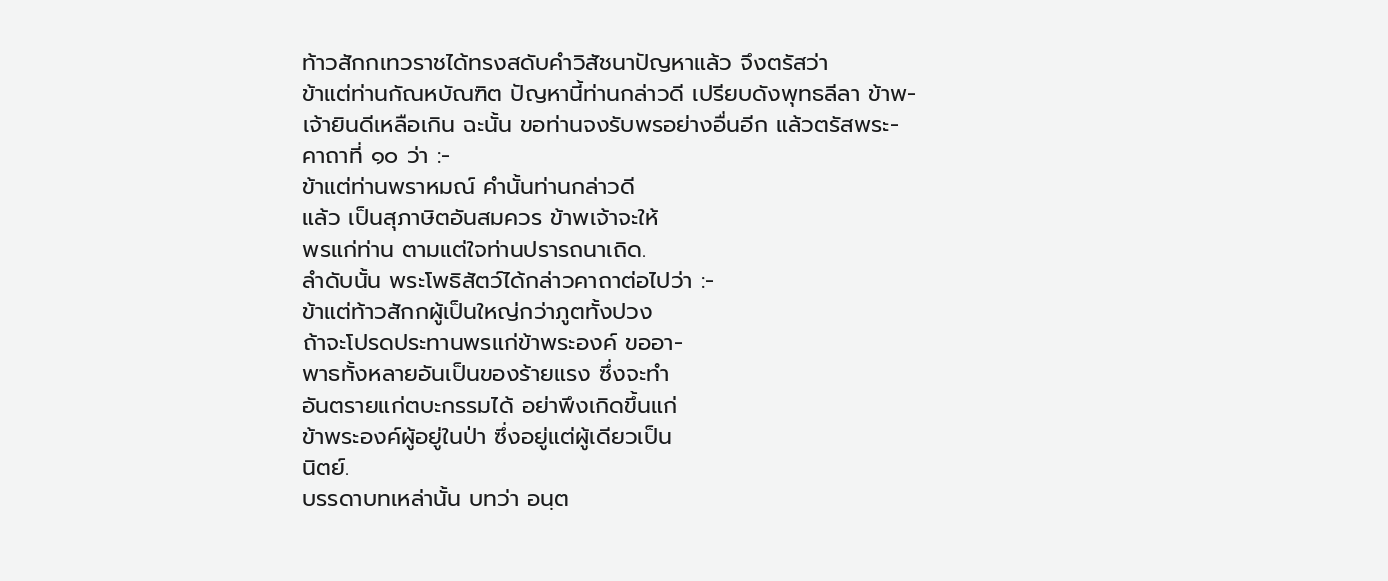ท้าวสักกเทวราชได้ทรงสดับคำวิสัชนาปัญหาแล้ว จึงตรัสว่า
ข้าแต่ท่านกัณหบัณฑิต ปัญหานี้ท่านกล่าวดี เปรียบดังพุทธลีลา ข้าพ-
เจ้ายินดีเหลือเกิน ฉะนั้น ขอท่านจงรับพรอย่างอื่นอีก แล้วตรัสพระ-
คาถาที่ ๑๐ ว่า :-
ข้าแต่ท่านพราหมณ์ คำนั้นท่านกล่าวดี
แล้ว เป็นสุภาษิตอันสมควร ข้าพเจ้าจะให้
พรแก่ท่าน ตามแต่ใจท่านปรารถนาเถิด.
ลำดับนั้น พระโพธิสัตว์ได้กล่าวคาถาต่อไปว่า :-
ข้าแต่ท้าวสักกผู้เป็นใหญ่กว่าภูตทั้งปวง
ถ้าจะโปรดประทานพรแก่ข้าพระองค์ ขออา-
พาธทั้งหลายอันเป็นของร้ายแรง ซึ่งจะทำ
อันตรายแก่ตบะกรรมได้ อย่าพึงเกิดขึ้นแก่
ข้าพระองค์ผู้อยู่ในป่า ซึ่งอยู่แต่ผู้เดียวเป็น
นิตย์.
บรรดาบทเหล่านั้น บทว่า อนฺต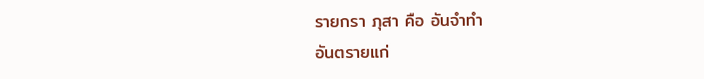รายกรา ภุสา คือ อันจำทำ
อันตรายแก่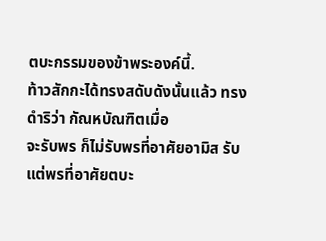ตบะกรรมของข้าพระองค์นี้.
ท้าวสักกะได้ทรงสดับดังนั้นแล้ว ทรงดำริว่า กัณหบัณฑิตเมื่อ
จะรับพร ก็ไม่รับพรที่อาศัยอามิส รับแต่พรที่อาศัยตบะ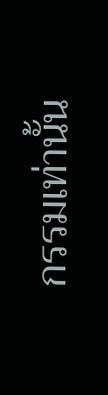กรรมเท่านั้น